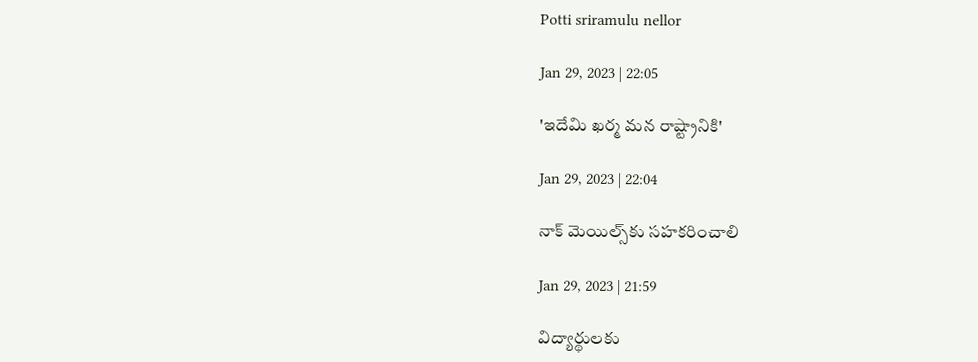Potti sriramulu nellor

Jan 29, 2023 | 22:05

'ఇదేమి ఖర్మ మన రాష్ట్రానికి'

Jan 29, 2023 | 22:04

నాక్‌ మెయిల్స్‌కు సహకరించాలి

Jan 29, 2023 | 21:59

విద్యార్థులకు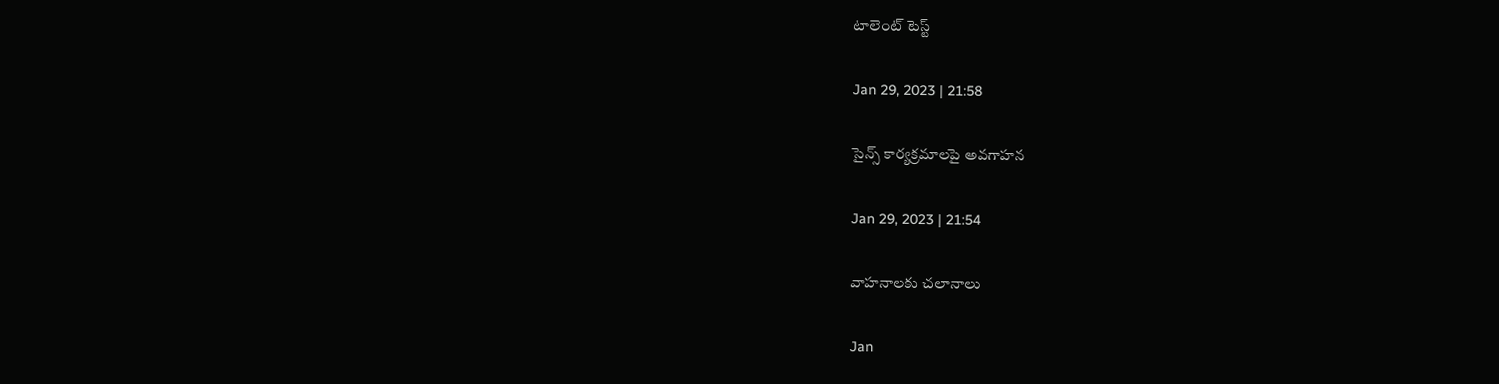టాలెంట్‌ టెస్ట్‌

Jan 29, 2023 | 21:58

సైన్స్‌ కార్యక్రమాలపై అవగాహన

Jan 29, 2023 | 21:54

వాహనాలకు చలానాలు

Jan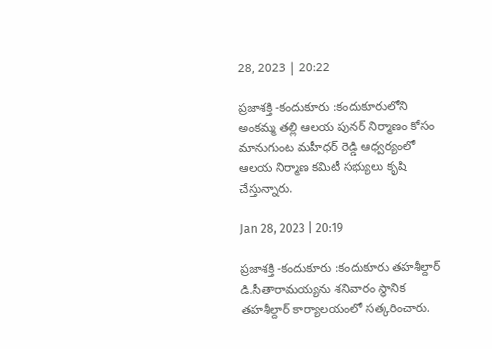28, 2023 | 20:22

ప్రజాశక్తి -కందుకూరు :కందుకూరులోని అంకమ్మ తల్లి ఆలయ పునర్‌ నిర్మాణం కోసం మానుగుంట మహీధర్‌ రెడ్డి ఆధ్వర్యంలో ఆలయ నిర్మాణ కమిటీ సభ్యులు కృషి చేస్తున్నారు.

Jan 28, 2023 | 20:19

ప్రజాశక్తి -కందుకూరు :కందుకూరు తహశీల్దార్‌ డి.సీతారామయ్యను శనివారం స్థానిక తహశీల్దార్‌ కార్యాలయంలో సత్కరించారు.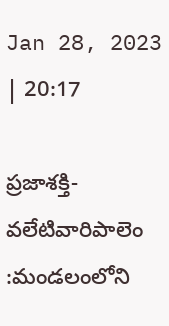Jan 28, 2023 | 20:17

ప్రజాశక్తి-వలేటివారిపాలెం :మండలంలోని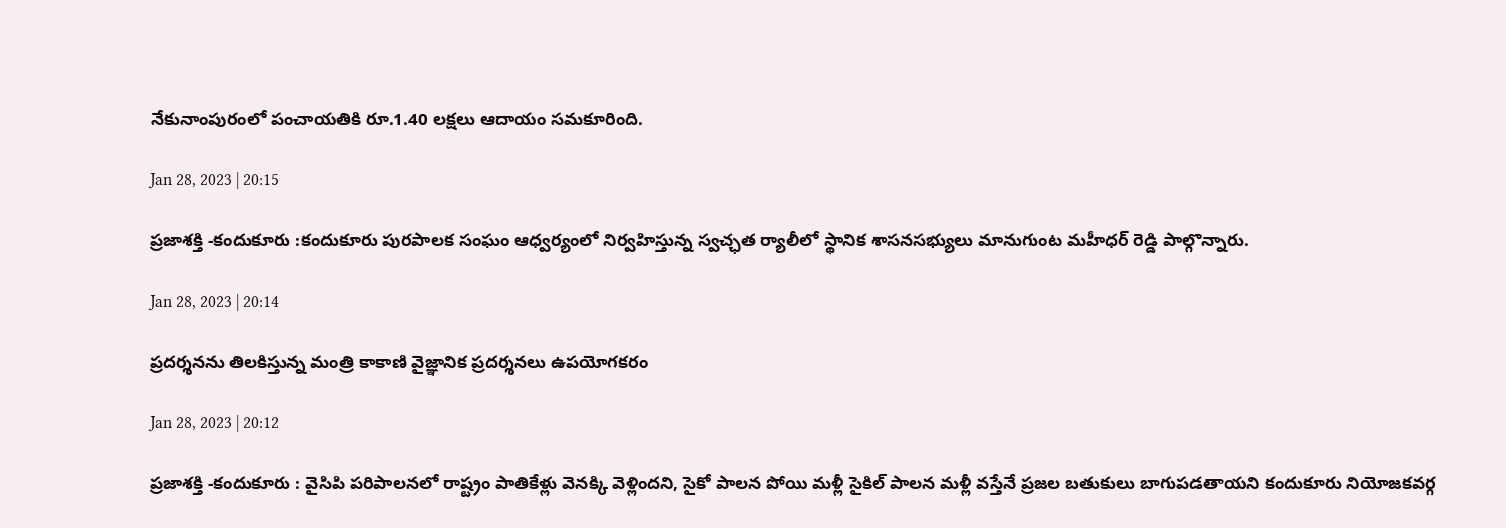నేకునాంపురంలో పంచాయతికి రూ.1.40 లక్షలు ఆదాయం సమకూరింది.

Jan 28, 2023 | 20:15

ప్రజాశక్తి -కందుకూరు :కందుకూరు పురపాలక సంఘం ఆధ్వర్యంలో నిర్వహిస్తున్న స్వచ్ఛత ర్యాలీలో స్థానిక శాసనసభ్యులు మానుగుంట మహీధర్‌ రెడ్డి పాల్గొన్నారు.

Jan 28, 2023 | 20:14

ప్రదర్శనను తిలకిస్తున్న మంత్రి కాకాణి వైజ్ఞానిక ప్రదర్శనలు ఉపయోగకరం

Jan 28, 2023 | 20:12

ప్రజాశక్తి -కందుకూరు : వైసిపి పరిపాలనలో రాష్ట్రం పాతికేళ్లు వెనక్కి వెళ్లిందని, సైకో పాలన పోయి మళ్లీ సైకిల్‌ పాలన మళ్లీ వస్తేనే ప్రజల బతుకులు బాగుపడతాయని కందుకూరు నియోజకవర్గ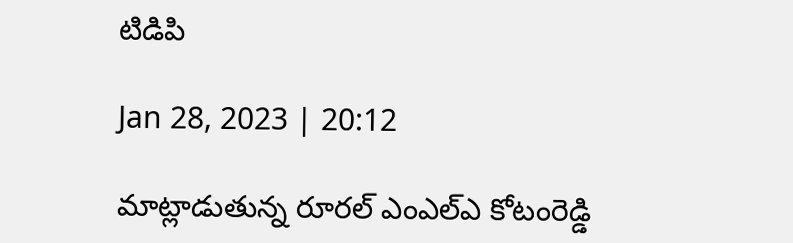టిడిపి

Jan 28, 2023 | 20:12

మాట్లాడుతున్న రూరల్‌ ఎంఎల్‌ఎ కోటంరెడ్డి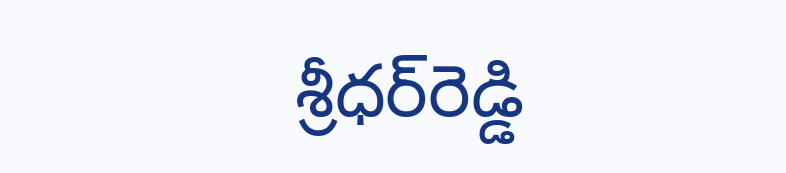శ్రీధర్‌రెడ్డి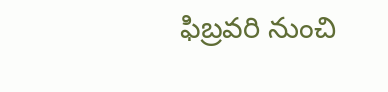ఫిబ్రవరి నుంచి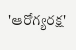'ఆరోగ్యరక్ష'